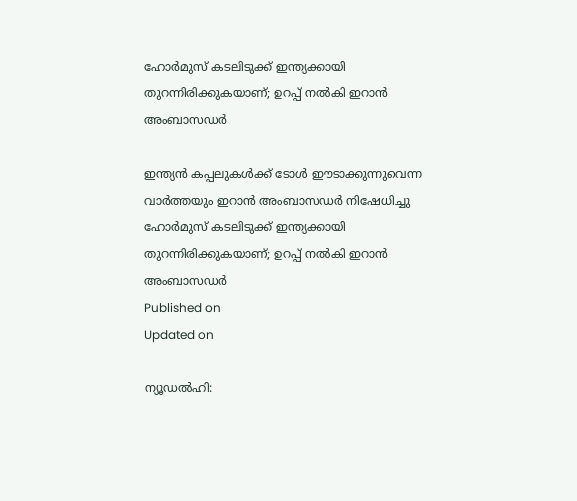ഹോര്‍മുസ് കടലിടുക്ക് ഇന്ത്യക്കായി തുറന്നിരിക്കുകയാണ്; ഉറപ്പ് നല്‍കി ഇറാന്‍ അംബാസഡര്‍

ഇന്ത്യന്‍ കപ്പലുകള്‍ക്ക് ടോള്‍ ഈടാക്കുന്നുവെന്ന വാര്‍ത്തയും ഇറാൻ അംബാസഡർ നിഷേധിച്ചു
ഹോര്‍മുസ് കടലിടുക്ക് ഇന്ത്യക്കായി തുറന്നിരിക്കുകയാണ്; ഉറപ്പ് നല്‍കി ഇറാന്‍ അംബാസഡര്‍
Published on
Updated on

ന്യൂഡല്‍ഹി: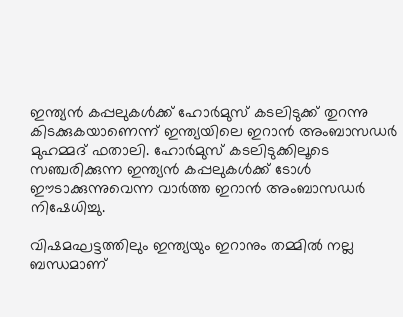ഇന്ത്യന്‍ കപ്പലുകള്‍ക്ക് ഹോര്‍മുസ് കടലിടുക്ക് തുറന്നു കിടക്കുകയാണെന്ന് ഇന്ത്യയിലെ ഇറാന്‍ അംബാസഡര്‍ മുഹമ്മദ് ഫതാലി. ഹോര്‍മുസ് കടലിടുക്കിലൂടെ സഞ്ചരിക്കുന്ന ഇന്ത്യന്‍ കപ്പലുകള്‍ക്ക് ടോള്‍ ഈടാക്കുന്നുവെന്ന വാര്‍ത്ത ഇറാന്‍ അംബാസഡര്‍ നിഷേധിച്ചു.

വിഷമഘട്ടത്തിലും ഇന്ത്യയും ഇറാനും തമ്മില്‍ നല്ല ബന്ധമാണ്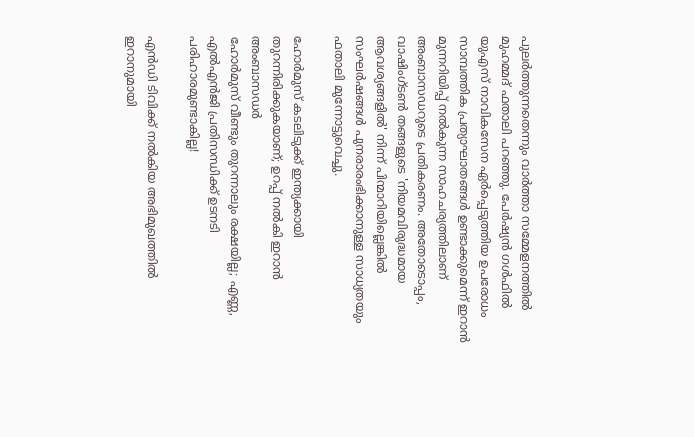പുലര്‍ത്തുന്നതെന്നും വാര്‍ത്താ സമ്മേളനത്തില്‍ മുഹമ്മദ് ഫതാലി പറഞ്ഞു. പേര്‍ഷ്യന്‍ ഗള്‍ഫില്‍ യുഎസ് നാവികസേന ഏര്‍പ്പെടുത്തിയ ഉപരോധം സാമ്പത്തിക പ്രത്യാഘാതങ്ങള്‍ ഉണ്ടാക്കുമെന്ന് ഇറാന്‍ മുന്നറിയിപ്പ് നല്‍കുന്ന സാഹചര്യത്തിലാണ് അംബാസഡറുടെ പ്രതികരണം. അതോടൊപ്പം, വാഷിംഗ്ടണ്‍ തങ്ങളുടെ 'നിയമവിരുദ്ധമായ ആവശ്യങ്ങളില്‍' നിന്ന് പിന്മാറിയില്ലെങ്കില്‍ സംഘര്‍ഷങ്ങള്‍ പുനരാരംഭിക്കാനുള്ള സാധ്യതയും ഫതാലി മുന്നോട്ടുവെച്ചു.

ഹോര്‍മുസ് കടലിടുക്ക് ഇന്ത്യക്കായി തുറന്നിരിക്കുകയാണ്; ഉറപ്പ് നല്‍കി ഇറാന്‍ അംബാസഡര്‍
ഹോർമുസ് വീണ്ടും തുറന്നാലും രക്ഷയില്ല; എണ്ണ, എൽഎൻജി പ്രതിസന്ധിക്ക് ഉടനടി പരിഹാരമുണ്ടാകില്ല!

എന്‍ഡി ടിവിക്ക് നല്‍കിയ അഭിമുഖത്തില്‍ ഇറാനുമായി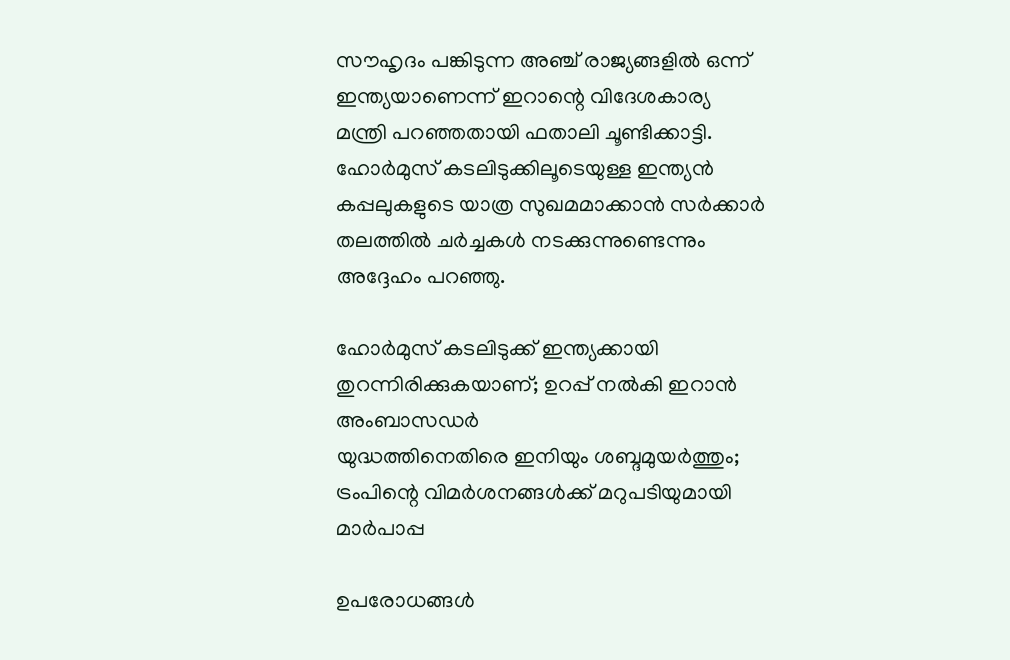സൗഹൃദം പങ്കിടുന്ന അഞ്ച് രാജ്യങ്ങളില്‍ ഒന്ന് ഇന്ത്യയാണെന്ന് ഇറാന്റെ വിദേശകാര്യ മന്ത്രി പറഞ്ഞതായി ഫതാലി ചൂണ്ടിക്കാട്ടി. ഹോര്‍മുസ് കടലിടുക്കിലൂടെയുള്ള ഇന്ത്യന്‍ കപ്പലുകളുടെ യാത്ര സുഖമമാക്കാന്‍ സര്‍ക്കാര്‍ തലത്തില്‍ ചര്‍ച്ചകള്‍ നടക്കുന്നുണ്ടെന്നും അദ്ദേഹം പറഞ്ഞു.

ഹോര്‍മുസ് കടലിടുക്ക് ഇന്ത്യക്കായി തുറന്നിരിക്കുകയാണ്; ഉറപ്പ് നല്‍കി ഇറാന്‍ അംബാസഡര്‍
യുദ്ധത്തിനെതിരെ ഇനിയും ശബ്ദമുയര്‍ത്തും; ട്രംപിന്റെ വിമര്‍ശനങ്ങള്‍ക്ക് മറുപടിയുമായി മാര്‍പാപ്പ

ഉപരോധങ്ങള്‍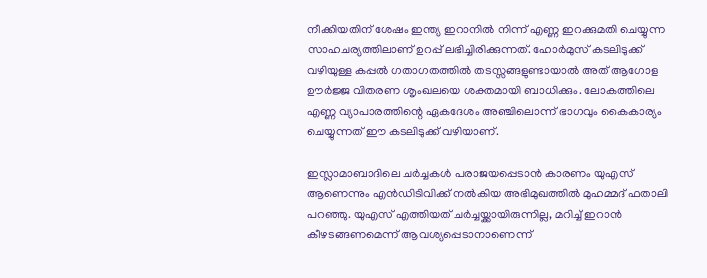നീക്കിയതിന് ശേഷം ഇന്ത്യ ഇറാനില്‍ നിന്ന് എണ്ണ ഇറക്കുമതി ചെയ്യുന്ന സാഹചര്യത്തിലാണ് ഉറപ്പ് ലഭിച്ചിരിക്കുന്നത്. ഹോര്‍മുസ് കടലിടുക്ക് വഴിയുള്ള കപ്പല്‍ ഗതാഗതത്തില്‍ തടസ്സങ്ങളുണ്ടായാല്‍ അത് ആഗോള ഊര്‍ജ്ജ വിതരണ ശൃംഖലയെ ശക്തമായി ബാധിക്കും. ലോകത്തിലെ എണ്ണ വ്യാപാരത്തിന്റെ ഏകദേശം അഞ്ചിലൊന്ന് ഭാഗവും കൈകാര്യം ചെയ്യുന്നത് ഈ കടലിടുക്ക് വഴിയാണ്.

ഇസ്ലാമാബാദിലെ ചര്‍ച്ചകള്‍ പരാജയപ്പെടാന്‍ കാരണം യുഎസ് ആണെന്നും എന്‍ഡിടിവിക്ക് നല്‍കിയ അഭിമുഖത്തില്‍ മുഹമ്മദ് ഫതാലി പറഞ്ഞു. യുഎസ് എത്തിയത് ചര്‍ച്ചയ്ക്കായിരുന്നില്ല, മറിച്ച് ഇറാന്‍ കീഴടങ്ങണമെന്ന് ആവശ്യപ്പെടാനാണെന്ന്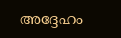അദ്ദേഹം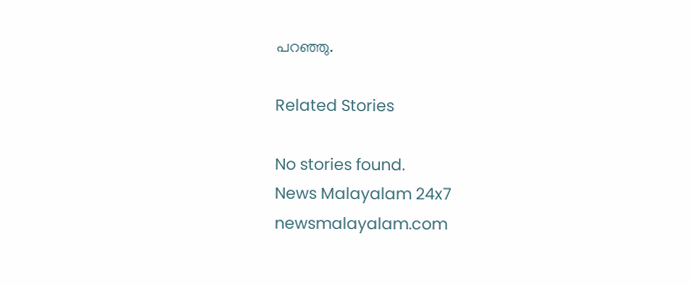പറഞ്ഞു.

Related Stories

No stories found.
News Malayalam 24x7
newsmalayalam.com